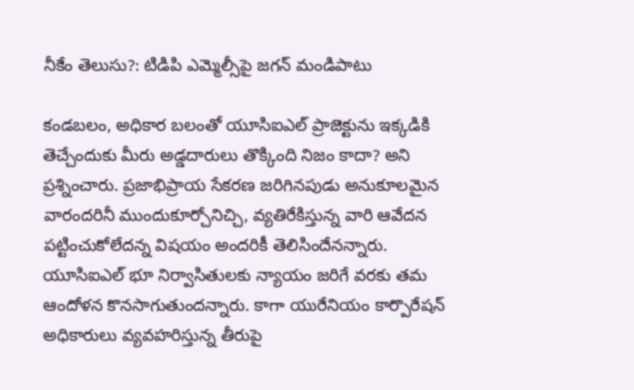నీకేం తెలుసు?: టిడిపి ఎమ్మెల్సీపై జగన్ మండిపాటు

కండబలం, అధికార బలంతో యూసిఐఎల్ ప్రాజెక్టును ఇక్కడికి తెచ్చేందుకు మీరు అడ్డదారులు తొక్కింది నిజం కాదా? అని ప్రశ్నించారు. ప్రజాభిప్రాయ సేకరణ జరిగినపుడు అనుకూలమైన వారందరినీ ముందుకూర్చోనిచ్చి, వ్యతిరేకిస్తున్న వారి ఆవేదన పట్టించుకోలేదన్న విషయం అందరికీ తెలిసిందేనన్నారు. యూసిఐఎల్ భూ నిర్వాసితులకు న్యాయం జరిగే వరకు తమ ఆందోళన కొనసాగుతుందన్నారు. కాగా యురేనియం కార్పొరేషన్ అధికారులు వ్యవహరిస్తున్న తీరుపై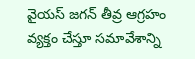వైయస్ జగన్ తీవ్ర ఆగ్రహం వ్యక్తం చేస్తూ సమావేశాన్ని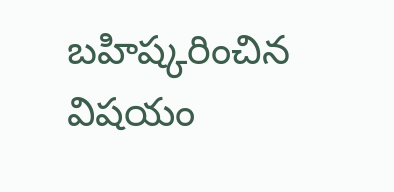బహిష్కరించిన విషయం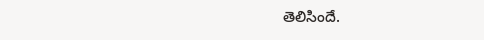తెలిసిందే.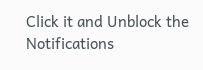Click it and Unblock the Notifications